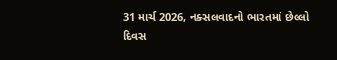31 માર્ચ 2026, નક્સલવાદનો ભારતમાં છેલ્લો દિવસ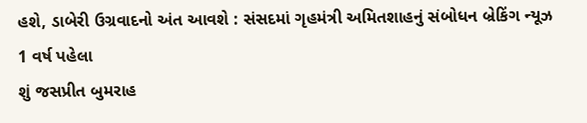હશે, ડાબેરી ઉગ્રવાદનો અંત આવશે : સંસદમાં ગૃહમંત્રી અમિતશાહનું સંબોધન બ્રેકિંગ ન્યૂઝ 1 વર્ષ પહેલા
શું જસપ્રીત બુમરાહ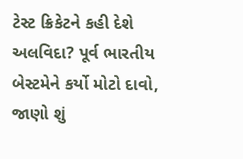ટેસ્ટ ક્રિકેટને કહી દેશે અલવિદા? પૂર્વ ભારતીય બેસ્ટમેને કર્યો મોટો દાવો, જાણો શું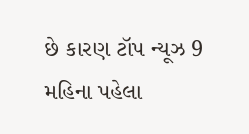છે કારણ ટૉપ ન્યૂઝ 9 મહિના પહેલા